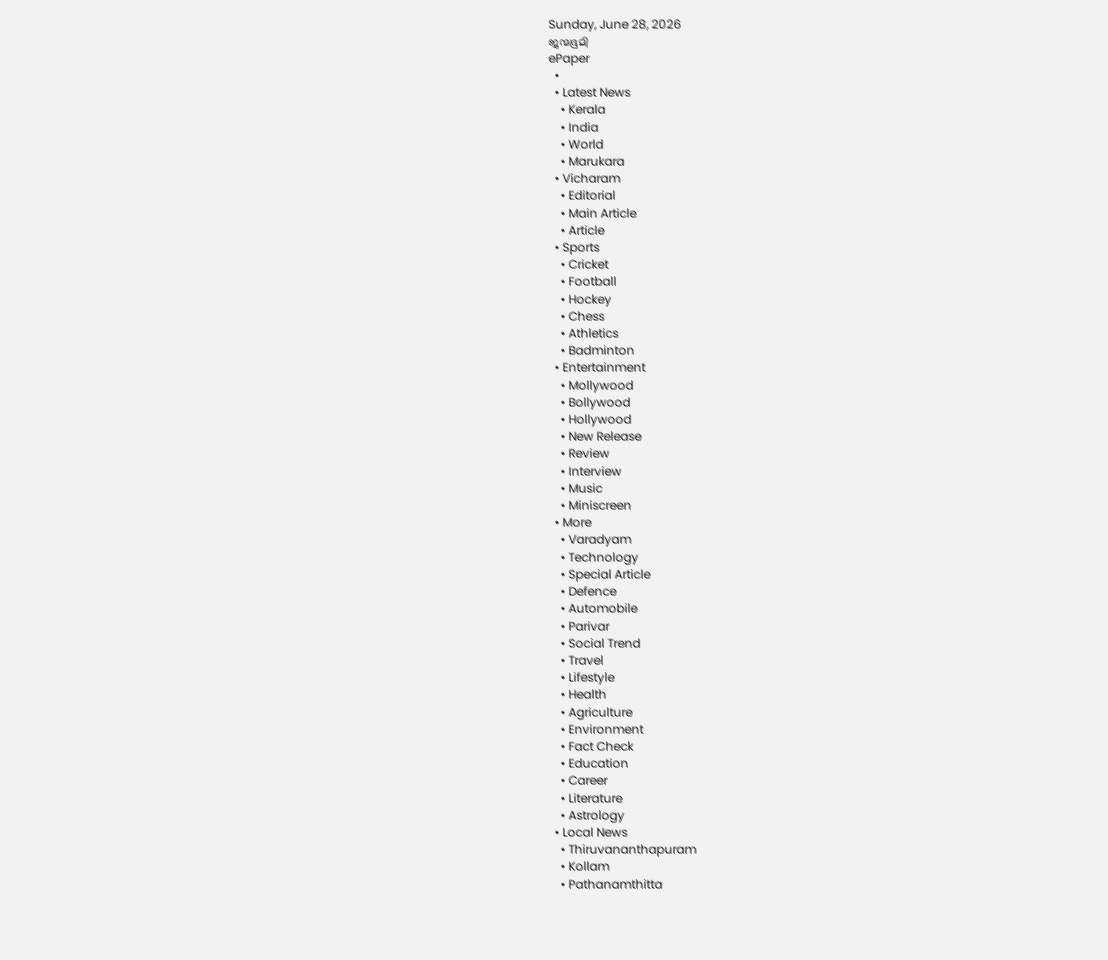Sunday, June 28, 2026
ജന്മഭൂമി
ePaper
  •
  • Latest News
    • Kerala
    • India
    • World
    • Marukara
  • Vicharam
    • Editorial
    • Main Article
    • Article
  • Sports
    • Cricket
    • Football
    • Hockey
    • Chess
    • Athletics
    • Badminton
  • Entertainment
    • Mollywood
    • Bollywood
    • Hollywood
    • New Release
    • Review
    • Interview
    • Music
    • Miniscreen
  • More
    • Varadyam
    • Technology
    • Special Article
    • Defence
    • Automobile
    • Parivar
    • Social Trend
    • Travel
    • Lifestyle
    • Health
    • Agriculture
    • Environment
    • Fact Check
    • Education
    • Career
    • Literature
    • Astrology
  • Local News
    • Thiruvananthapuram
    • Kollam
    • Pathanamthitta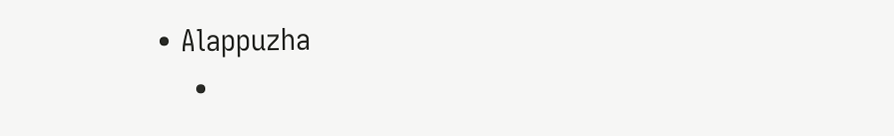• Alappuzha
    •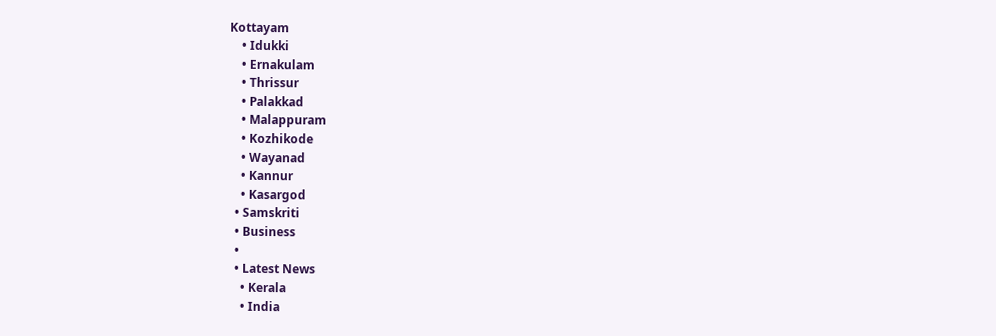Kottayam
    • Idukki
    • Ernakulam
    • Thrissur
    • Palakkad
    • Malappuram
    • Kozhikode
    • Wayanad
    • Kannur
    • Kasargod
  • Samskriti
  • Business
  •
  • Latest News
    • Kerala
    • India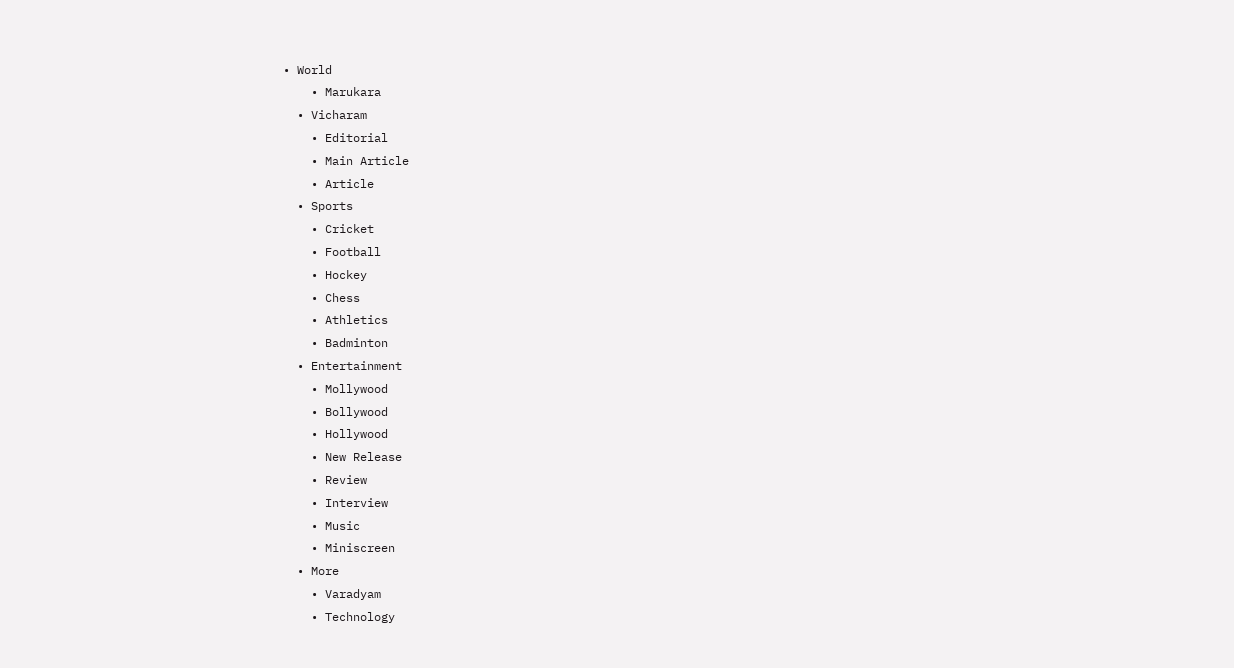• World
    • Marukara
  • Vicharam
    • Editorial
    • Main Article
    • Article
  • Sports
    • Cricket
    • Football
    • Hockey
    • Chess
    • Athletics
    • Badminton
  • Entertainment
    • Mollywood
    • Bollywood
    • Hollywood
    • New Release
    • Review
    • Interview
    • Music
    • Miniscreen
  • More
    • Varadyam
    • Technology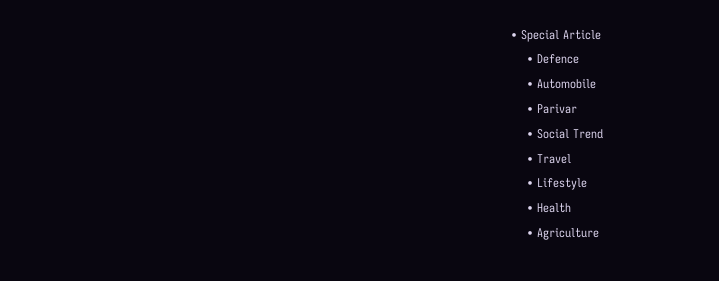• Special Article
    • Defence
    • Automobile
    • Parivar
    • Social Trend
    • Travel
    • Lifestyle
    • Health
    • Agriculture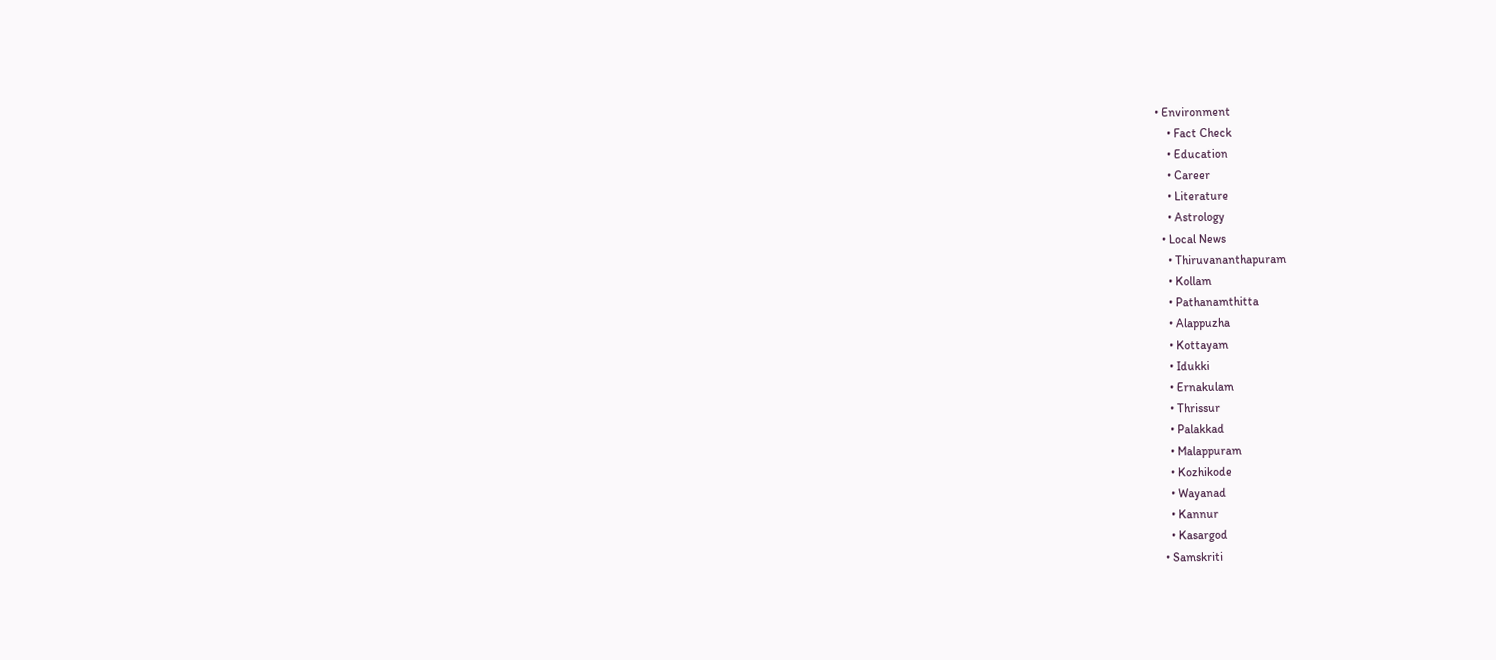• Environment
    • Fact Check
    • Education
    • Career
    • Literature
    • Astrology
  • Local News
    • Thiruvananthapuram
    • Kollam
    • Pathanamthitta
    • Alappuzha
    • Kottayam
    • Idukki
    • Ernakulam
    • Thrissur
    • Palakkad
    • Malappuram
    • Kozhikode
    • Wayanad
    • Kannur
    • Kasargod
  • Samskriti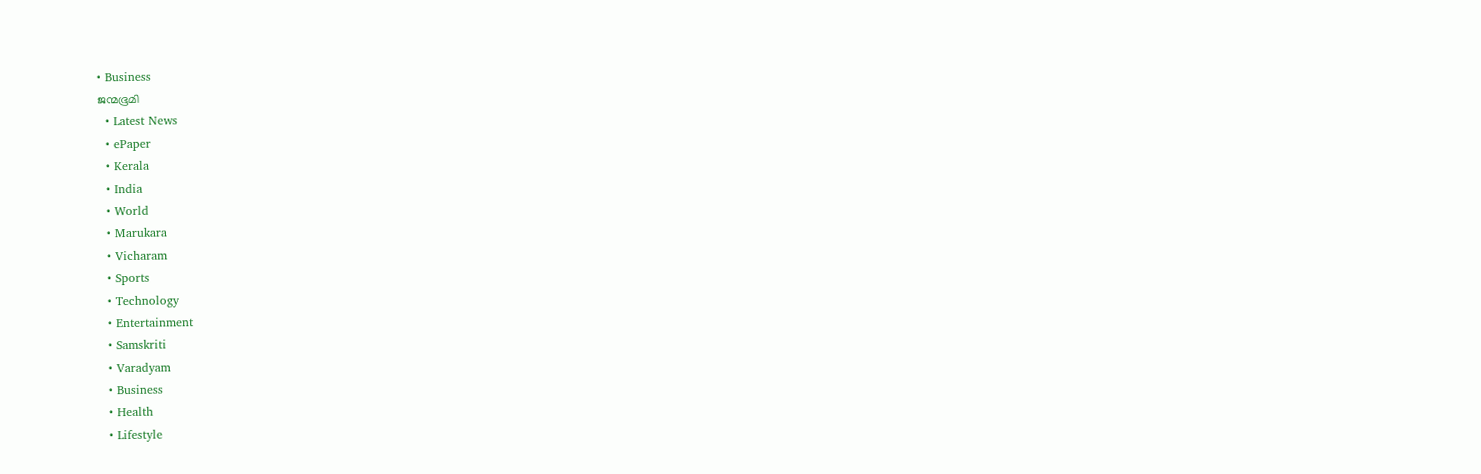• Business
ജന്മഭൂമി
  • Latest News
  • ePaper
  • Kerala
  • India
  • World
  • Marukara
  • Vicharam
  • Sports
  • Technology
  • Entertainment
  • Samskriti
  • Varadyam
  • Business
  • Health
  • Lifestyle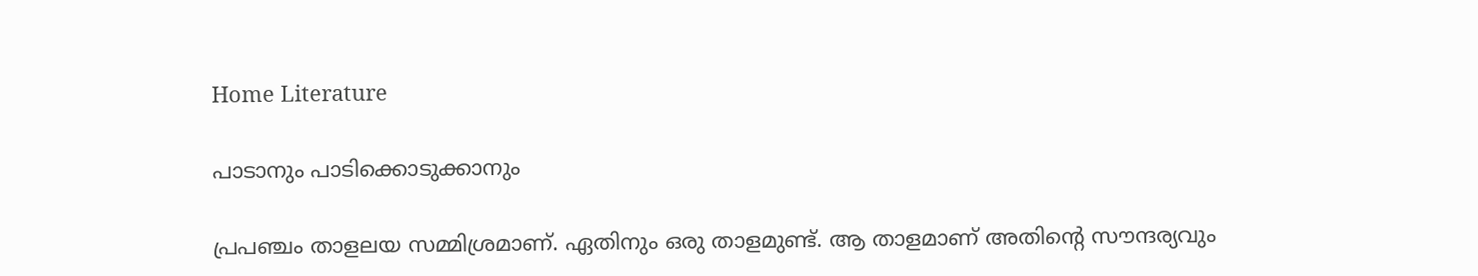Home Literature

പാടാനും പാടിക്കൊടുക്കാനും

പ്രപഞ്ചം താളലയ സമ്മിശ്രമാണ്. ഏതിനും ഒരു താളമുണ്ട്. ആ താളമാണ് അതിന്റെ സൗന്ദര്യവും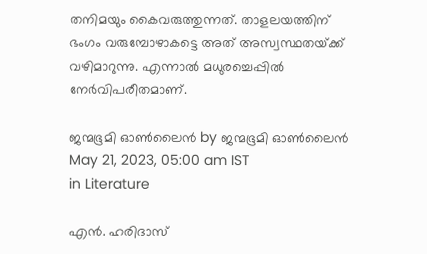തനിമയും കൈവരുത്തുന്നത്. താളലയത്തിന് ഭംഗം വരുമ്പോഴാകട്ടെ അത് അസ്വസ്ഥതയ്‌ക്ക് വഴിമാറുന്നു. എന്നാല്‍ മധുരച്ചെപ്പില്‍ നേര്‍വിപരീതമാണ്.

ജന്മഭൂമി ഓണ്‍ലൈന്‍ by ജന്മഭൂമി ഓണ്‍ലൈന്‍
May 21, 2023, 05:00 am IST
in Literature

എന്‍. ഹരിദാസ്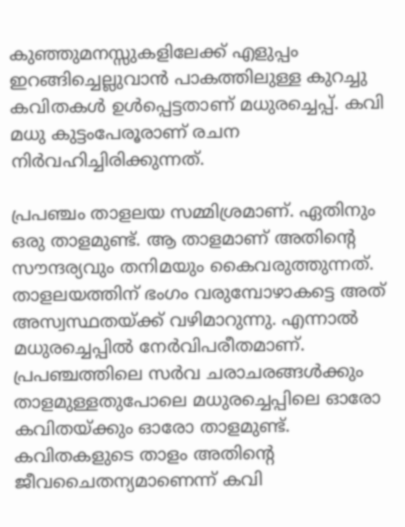കുഞ്ഞുമനസ്സുകളിലേക്ക് എളുപ്പം ഇറങ്ങിച്ചെല്ലുവാന്‍ പാകത്തിലുള്ള കുറച്ചു കവിതകള്‍ ഉള്‍പ്പെട്ടതാണ് മധുരച്ചെപ്പ്. കവി മധു കുട്ടംപേരൂരാണ് രചന നിര്‍വഹിച്ചിരിക്കുന്നത്.

പ്രപഞ്ചം താളലയ സമ്മിശ്രമാണ്. ഏതിനും ഒരു താളമുണ്ട്. ആ താളമാണ് അതിന്റെ സൗന്ദര്യവും തനിമയും കൈവരുത്തുന്നത്. താളലയത്തിന് ഭംഗം വരുമ്പോഴാകട്ടെ അത് അസ്വസ്ഥതയ്‌ക്ക് വഴിമാറുന്നു. എന്നാല്‍ മധുരച്ചെപ്പില്‍ നേര്‍വിപരീതമാണ്. പ്രപഞ്ചത്തിലെ സര്‍വ ചരാചരങ്ങള്‍ക്കും താളമുള്ളതുപോലെ മധുരച്ചെപ്പിലെ ഓരോ കവിതയ്‌ക്കും ഓരോ താളമുണ്ട്. കവിതകളുടെ താളം അതിന്റെ ജീവചൈതന്യമാണെന്ന് കവി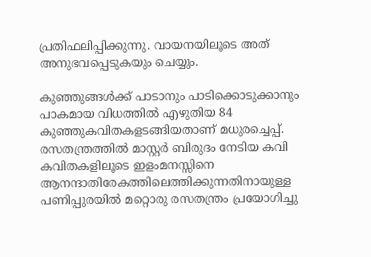പ്രതിഫലിപ്പിക്കുന്നു. വായനയിലൂടെ അത് അനുഭവപ്പെടുകയും ചെയ്യും.

കുഞ്ഞുങ്ങള്‍ക്ക് പാടാനും പാടിക്കൊടുക്കാനും പാകമായ വിധത്തില്‍ എഴുതിയ 84 കുഞ്ഞുകവിതകളടങ്ങിയതാണ് മധുരച്ചെപ്പ്. രസതന്ത്രത്തില്‍ മാസ്റ്റര്‍ ബിരുദം നേടിയ കവി കവിതകളിലൂടെ ഇളംമനസ്സിനെ ആനന്ദാതിരേകത്തിലെത്തിക്കുന്നതിനായുള്ള പണിപ്പുരയില്‍ മറ്റൊരു രസതന്ത്രം പ്രയോഗിച്ചു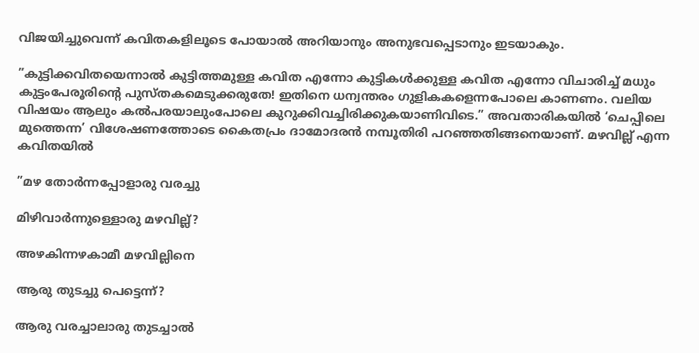വിജയിച്ചുവെന്ന് കവിതകളിലൂടെ പോയാല്‍ അറിയാനും അനുഭവപ്പെടാനും ഇടയാകും.

”കുട്ടിക്കവിതയെന്നാല്‍ കുട്ടിത്തമുള്ള കവിത എന്നോ കുട്ടികള്‍ക്കുള്ള കവിത എന്നോ വിചാരിച്ച് മധും കുട്ടംപേരൂരിന്റെ പുസ്തകമെടുക്കരുതേ! ഇതിനെ ധന്വന്തരം ഗുളികകളെന്നപോലെ കാണണം. വലിയ വിഷയം ആലും കല്‍പരയാലുംപോലെ കുറുക്കിവച്ചിരിക്കുകയാണിവിടെ.” അവതാരികയില്‍ ‘ചെപ്പിലെ മുത്തെന്ന’ വിശേഷണത്തോടെ കൈതപ്രം ദാമോദരന്‍ നമ്പൂതിരി പറഞ്ഞതിങ്ങനെയാണ്. മഴവില്ല് എന്ന കവിതയില്‍

”മഴ തോര്‍ന്നപ്പോളാരു വരച്ചു

മിഴിവാര്‍ന്നുള്ളൊരു മഴവില്ല്?

അഴകിന്നഴകാമീ മഴവില്ലിനെ

ആരു തുടച്ചു പെട്ടെന്ന്?

ആരു വരച്ചാലാരു തുടച്ചാല്‍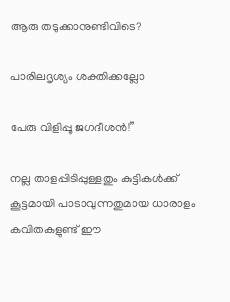ആരു തടുക്കാനുണ്ടിവിടെ?

പാരിലദൃശ്യം ശക്തിക്കല്ലോ

പേരു വിളിപ്പൂ ജഗദീശന്‍!”

നല്ല താളപ്പിടിപ്പുള്ളതും കുട്ടികള്‍ക്ക് കൂട്ടമായി പാടാവുന്നതുമായ ധാരാളം കവിതകളുണ്ട് ഈ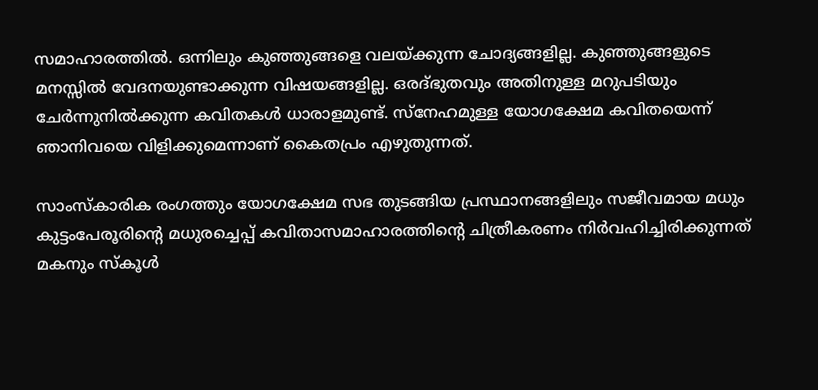സമാഹാരത്തില്‍. ഒന്നിലും കുഞ്ഞുങ്ങളെ വലയ്‌ക്കുന്ന ചോദ്യങ്ങളില്ല. കുഞ്ഞുങ്ങളുടെ മനസ്സില്‍ വേദനയുണ്ടാക്കുന്ന വിഷയങ്ങളില്ല. ഒരദ്ഭുതവും അതിനുള്ള മറുപടിയും ചേര്‍ന്നുനില്‍ക്കുന്ന കവിതകള്‍ ധാരാളമുണ്ട്. സ്‌നേഹമുള്ള യോഗക്ഷേമ കവിതയെന്ന് ഞാനിവയെ വിളിക്കുമെന്നാണ് കൈതപ്രം എഴുതുന്നത്.

സാംസ്‌കാരിക രംഗത്തും യോഗക്ഷേമ സഭ തുടങ്ങിയ പ്രസ്ഥാനങ്ങളിലും സജീവമായ മധും കുട്ടംപേരൂരിന്റെ മധുരച്ചെപ്പ് കവിതാസമാഹാരത്തിന്റെ ചിത്രീകരണം നിര്‍വഹിച്ചിരിക്കുന്നത് മകനും സ്‌കൂള്‍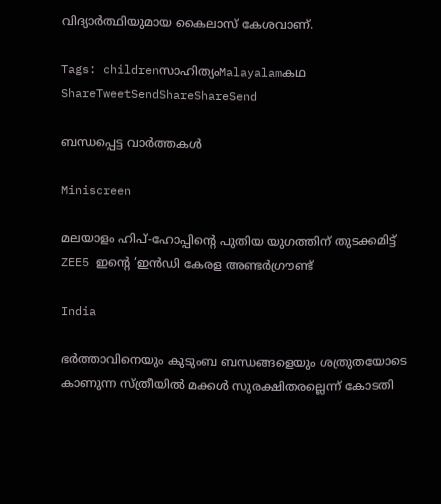വിദ്യാര്‍ത്ഥിയുമായ കൈലാസ് കേശവാണ്.

Tags: childrenസാഹിത്യംMalayalamകഥ
ShareTweetSendShareShareSend

ബന്ധപ്പെട്ട വാര്‍ത്തകള്‍

Miniscreen

മലയാളം ഹിപ്-ഹോപ്പിന്റെ പുതിയ യുഗത്തിന് തുടക്കമിട്ട് ZEE5 ഇന്റെ ‘ഇൻഡി കേരള അണ്ടർഗ്രൗണ്ട്

India

ഭര്‍ത്താവിനെയും കുടുംബ ബന്ധങ്ങളെയും ശത്രുതയോടെ കാണുന്ന സ്ത്രീയില്‍ മക്കള്‍ സുരക്ഷിതരല്ലെന്ന് കോടതി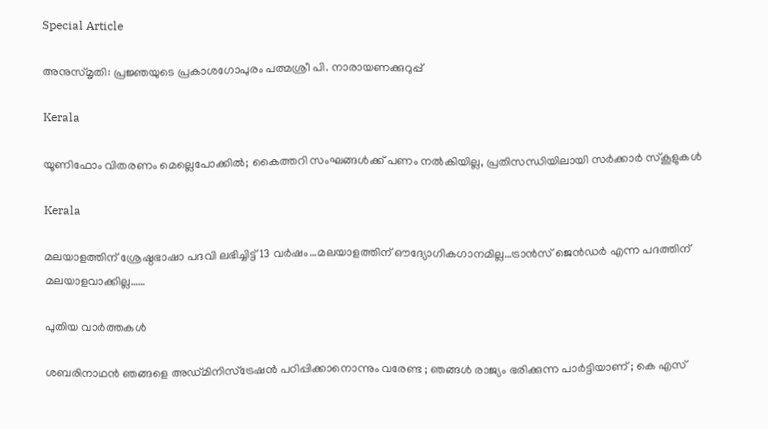Special Article

അനുസ്മൃതി: പ്രജ്ഞയുടെ പ്രകാശഗോപുരം പത്മശ്രീ പി. നാരായണക്കുറുപ്പ്

Kerala

യൂണിഫോം വിതരണം മെല്ലെപോക്കില്‍; കൈത്തറി സംഘങ്ങള്‍ക്ക് പണം നൽകിയില്ല, പ്രതിസന്ധിയിലായി സര്‍ക്കാര്‍ സ്‌കൂളുകള്‍

Kerala

മലയാളത്തിന് ശ്രേഷ്ഠഭാഷാ പദവി ലഭിച്ചിട്ട് 13 വര്‍ഷം…മലയാളത്തിന് ഔദ്യോഗികഗാനമില്ല…ട്രാന്‍സ് ജെന്‍ഡര്‍ എന്ന പദത്തിന് മലയാളവാക്കില്ല……

പുതിയ വാര്‍ത്തകള്‍

ശബരിനാഥൻ ഞങ്ങളെ അഡ്മിനിസ്‌ട്രേഷൻ പഠിപ്പിക്കാനൊന്നും വരേണ്ട ; ഞങ്ങൾ രാജ്യം ഭരിക്കുന്ന പാർട്ടിയാണ് ; കെ എസ്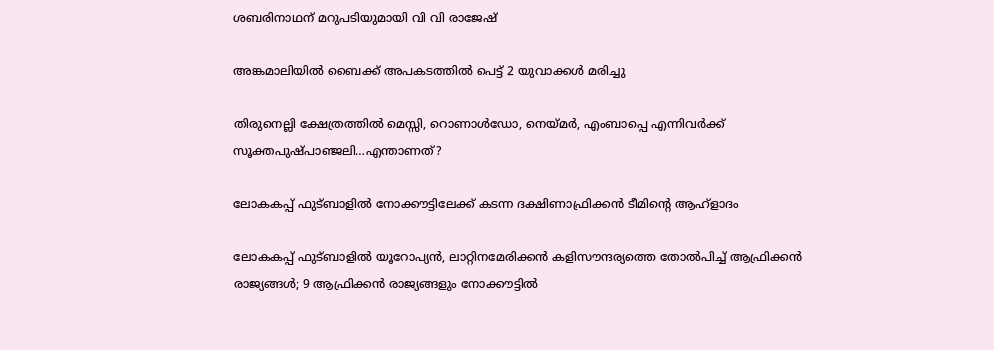ശബരിനാഥന് മറുപടിയുമായി വി വി രാജേഷ്

അങ്കമാലിയില്‍ ബൈക്ക് അപകടത്തില്‍ പെട്ട് 2 യുവാക്കള്‍ മരിച്ചു

തിരുനെല്ലി ക്ഷേത്രത്തില്‍ മെസ്സി, റൊണാള്‍ഡോ, നെയ്‌മര്‍, എംബാപ്പെ എന്നിവര്‍ക്ക് സൂക്തപുഷ്പാഞ്ജലി…എന്താണത്?

ലോകകപ്പ് ഫുട്ബാളില്‍ നോക്കൗട്ടിലേക്ക് കടന്ന ദക്ഷിണാഫ്രിക്കന്‍ ടീമിന്‍റെ ആഹ്ളാദം

ലോകകപ്പ് ഫുട്ബാളില്‍ യൂറോപ്യന്‍, ലാറ്റിനമേരിക്കന്‍ കളിസൗന്ദര്യത്തെ തോല്‍പിച്ച് ആഫ്രിക്കന്‍ രാജ്യങ്ങള്‍; 9 ആഫ്രിക്കന്‍ രാജ്യങ്ങളും നോക്കൗട്ടില്‍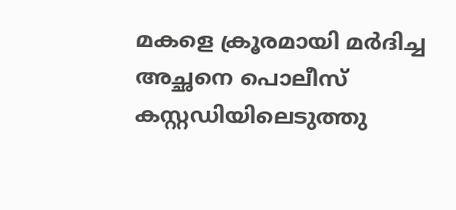മകളെ ക്രൂരമായി മര്‍ദിച്ച അച്ഛനെ പൊലീസ് കസ്റ്റഡിയിലെടുത്തു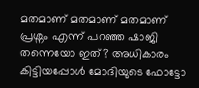മതമാണ് മതമാണ് മതമാണ് പ്രശ്നം എന്ന് പറഞ്ഞ ഷാജി തന്നെയോ ഇത്? അധികാരം കിട്ടിയപ്പോള്‍ മോദിയുടെ ഫോട്ടോ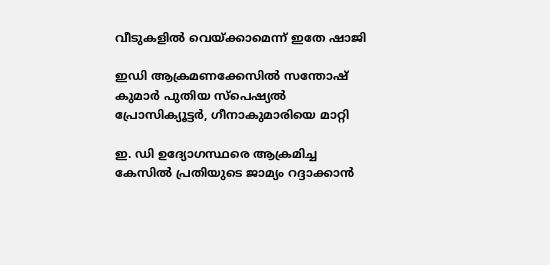വീടുകളില്‍ വെയ്‌ക്കാമെന്ന് ഇതേ ഷാജി

ഇഡി ആക്രമണക്കേസില്‍ സന്തോഷ് കുമാര്‍ പുതിയ സ്‌പെഷ്യല്‍ പ്രോസിക്യൂട്ടര്‍, ഗീനാകുമാരിയെ മാറ്റി

ഇ. ഡി ഉദ്യോഗസ്ഥരെ ആക്രമിച്ച കേസില്‍ പ്രതിയുടെ ജാമ്യം റദ്ദാക്കാന്‍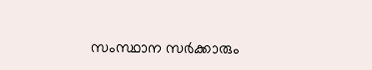സംസ്ഥാന സര്‍ക്കാരും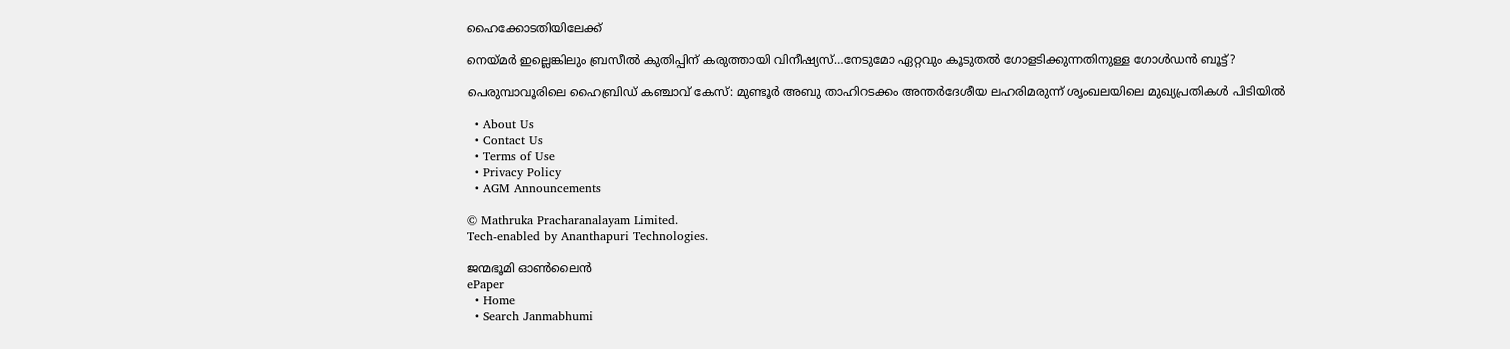ഹൈക്കോടതിയിലേക്ക്

നെയ്‌മര്‍ ഇല്ലെങ്കിലും ബ്രസീല്‍ കുതിപ്പിന് കരുത്തായി വിനീഷ്യസ്…നേടുമോ ഏറ്റവും കൂടുതല്‍ ഗോളടിക്കുന്നതിനുള്ള ഗോള്‍ഡന്‍ ബൂട്ട്?

പെരുമ്പാവൂരിലെ ഹൈബ്രിഡ് കഞ്ചാവ് കേസ്: മുണ്ടൂർ അബു താഹിറടക്കം അന്തർദേശീയ ലഹരിമരുന്ന് ശൃംഖലയിലെ മുഖ്യപ്രതികൾ പിടിയിൽ

  • About Us
  • Contact Us
  • Terms of Use
  • Privacy Policy
  • AGM Announcements

© Mathruka Pracharanalayam Limited.
Tech-enabled by Ananthapuri Technologies.

ജന്മഭൂമി ഓണ്‍ലൈന്‍
ePaper
  • Home
  • Search Janmabhumi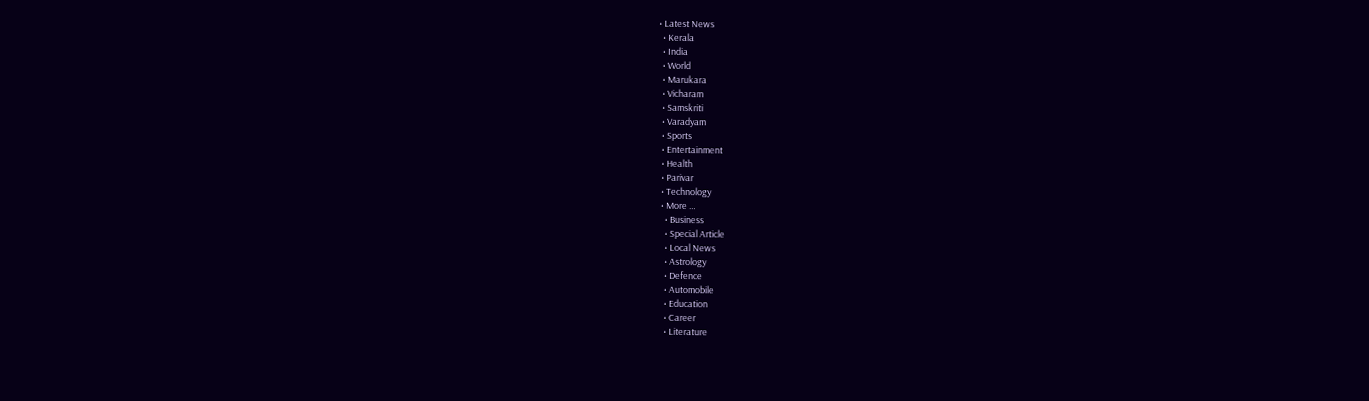• Latest News
  • Kerala
  • India
  • World
  • Marukara
  • Vicharam
  • Samskriti
  • Varadyam
  • Sports
  • Entertainment
  • Health
  • Parivar
  • Technology
  • More …
    • Business
    • Special Article
    • Local News
    • Astrology
    • Defence
    • Automobile
    • Education
    • Career
    • Literature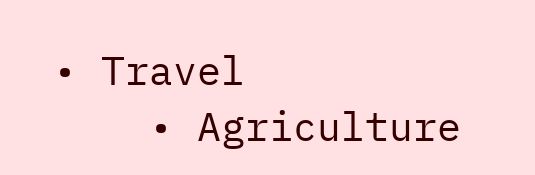• Travel
    • Agriculture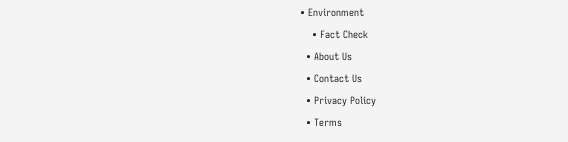• Environment
    • Fact Check
  • About Us
  • Contact Us
  • Privacy Policy
  • Terms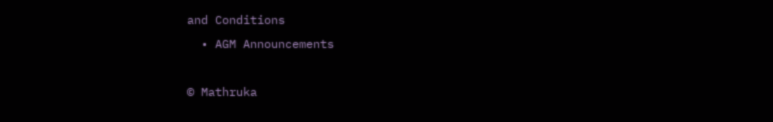and Conditions
  • AGM Announcements

© Mathruka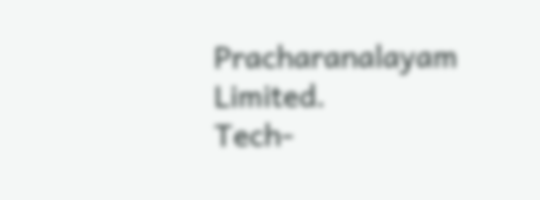Pracharanalayam Limited.
Tech-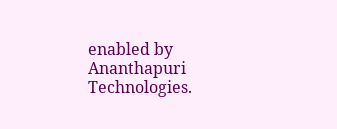enabled by Ananthapuri Technologies.